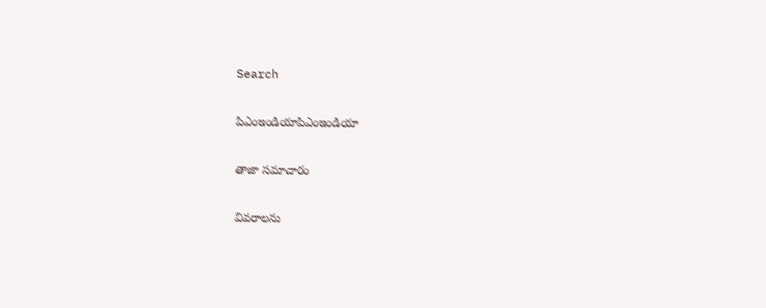Search

పిఎంఇండియాపిఎంఇండియా

తాజా స‌మాచారం

వివరాలను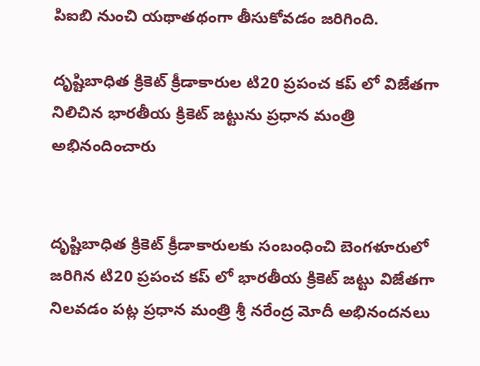పిఐబి నుంచి యథాతథంగా తీసుకోవడం జరిగింది.

దృష్టిబాధిత క్రికెట్ క్రీడాకారుల టి20 ప్రపంచ కప్ లో విజేతగా నిలిచిన భారతీయ క్రికెట్ జట్టును ప్ర‌ధాన మంత్రి అభినందించారు


దృష్టిబాధిత క్రికెట్ క్రీడాకారులకు సంబంధించి బెంగళూరులో జరిగిన టి20 ప్రపంచ కప్ లో భారతీయ క్రికెట్ జట్టు విజేతగా నిలవడం పట్ల ప్ర‌ధాన మంత్రి శ్రీ న‌రేంద్ర మోదీ అభినందనలు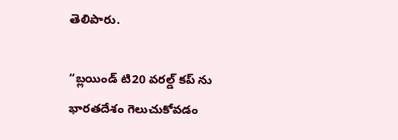తెలిపారు.

“బ్లయిండ్ టి20 వరల్డ్ కప్ ను భారతదేశం గెలుచుకోవడం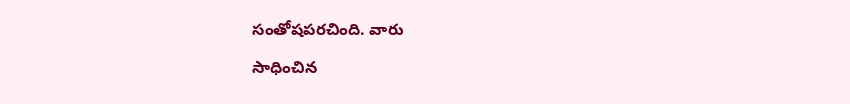సంతోషపరచింది. వారు

సాధించిన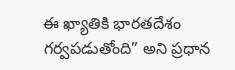ఈ ఖ్యాతికి భారతదేశం గర్వపడుతోంది” అని ప్రధాన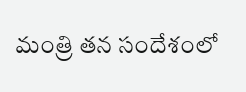మంత్రి తన సందేశంలో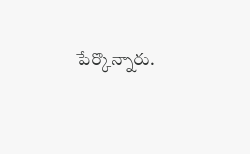పేర్కొన్నారు.